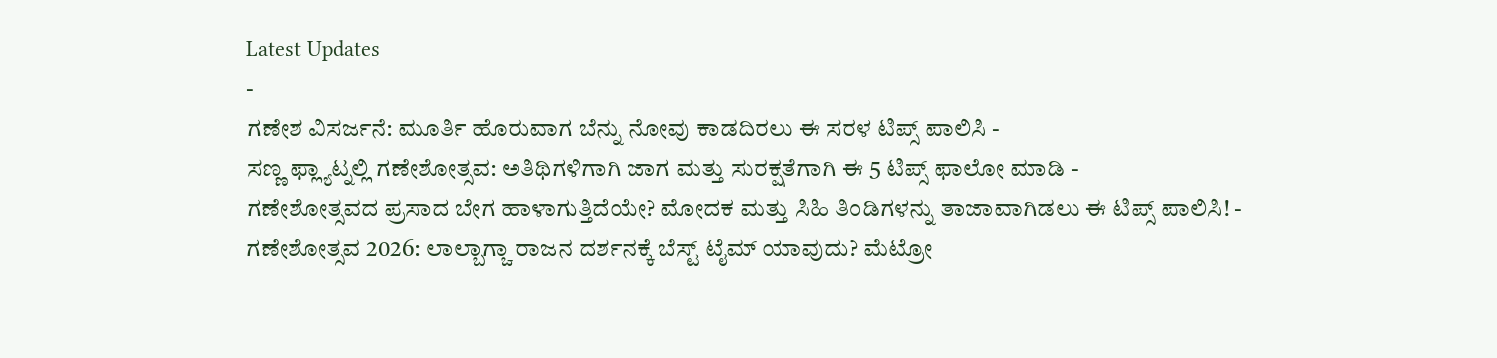Latest Updates
-
ಗಣೇಶ ವಿಸರ್ಜನೆ: ಮೂರ್ತಿ ಹೊರುವಾಗ ಬೆನ್ನು ನೋವು ಕಾಡದಿರಲು ಈ ಸರಳ ಟಿಪ್ಸ್ ಪಾಲಿಸಿ -
ಸಣ್ಣ ಫ್ಲ್ಯಾಟ್ನಲ್ಲಿ ಗಣೇಶೋತ್ಸವ: ಅತಿಥಿಗಳಿಗಾಗಿ ಜಾಗ ಮತ್ತು ಸುರಕ್ಷತೆಗಾಗಿ ಈ 5 ಟಿಪ್ಸ್ ಫಾಲೋ ಮಾಡಿ -
ಗಣೇಶೋತ್ಸವದ ಪ್ರಸಾದ ಬೇಗ ಹಾಳಾಗುತ್ತಿದೆಯೇ? ಮೋದಕ ಮತ್ತು ಸಿಹಿ ತಿಂಡಿಗಳನ್ನು ತಾಜಾವಾಗಿಡಲು ಈ ಟಿಪ್ಸ್ ಪಾಲಿಸಿ! -
ಗಣೇಶೋತ್ಸವ 2026: ಲಾಲ್ಬಾಗ್ಚಾ ರಾಜನ ದರ್ಶನಕ್ಕೆ ಬೆಸ್ಟ್ ಟೈಮ್ ಯಾವುದು? ಮೆಟ್ರೋ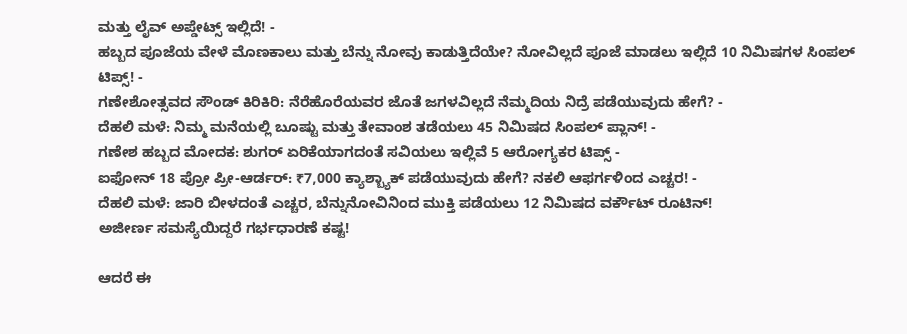ಮತ್ತು ಲೈವ್ ಅಪ್ಡೇಟ್ಸ್ ಇಲ್ಲಿದೆ! -
ಹಬ್ಬದ ಪೂಜೆಯ ವೇಳೆ ಮೊಣಕಾಲು ಮತ್ತು ಬೆನ್ನು ನೋವು ಕಾಡುತ್ತಿದೆಯೇ? ನೋವಿಲ್ಲದೆ ಪೂಜೆ ಮಾಡಲು ಇಲ್ಲಿದೆ 10 ನಿಮಿಷಗಳ ಸಿಂಪಲ್ ಟಿಪ್ಸ್! -
ಗಣೇಶೋತ್ಸವದ ಸೌಂಡ್ ಕಿರಿಕಿರಿ: ನೆರೆಹೊರೆಯವರ ಜೊತೆ ಜಗಳವಿಲ್ಲದೆ ನೆಮ್ಮದಿಯ ನಿದ್ರೆ ಪಡೆಯುವುದು ಹೇಗೆ? -
ದೆಹಲಿ ಮಳೆ: ನಿಮ್ಮ ಮನೆಯಲ್ಲಿ ಬೂಷ್ಟು ಮತ್ತು ತೇವಾಂಶ ತಡೆಯಲು 45 ನಿಮಿಷದ ಸಿಂಪಲ್ ಪ್ಲಾನ್! -
ಗಣೇಶ ಹಬ್ಬದ ಮೋದಕ: ಶುಗರ್ ಏರಿಕೆಯಾಗದಂತೆ ಸವಿಯಲು ಇಲ್ಲಿವೆ 5 ಆರೋಗ್ಯಕರ ಟಿಪ್ಸ್ -
ಐಫೋನ್ 18 ಪ್ರೋ ಪ್ರೀ-ಆರ್ಡರ್: ₹7,000 ಕ್ಯಾಶ್ಬ್ಯಾಕ್ ಪಡೆಯುವುದು ಹೇಗೆ? ನಕಲಿ ಆಫರ್ಗಳಿಂದ ಎಚ್ಚರ! -
ದೆಹಲಿ ಮಳೆ: ಜಾರಿ ಬೀಳದಂತೆ ಎಚ್ಚರ, ಬೆನ್ನುನೋವಿನಿಂದ ಮುಕ್ತಿ ಪಡೆಯಲು 12 ನಿಮಿಷದ ವರ್ಕೌಟ್ ರೂಟಿನ್!
ಅಜೀರ್ಣ ಸಮಸ್ಯೆಯಿದ್ದರೆ ಗರ್ಭಧಾರಣೆ ಕಷ್ಟ!

ಆದರೆ ಈ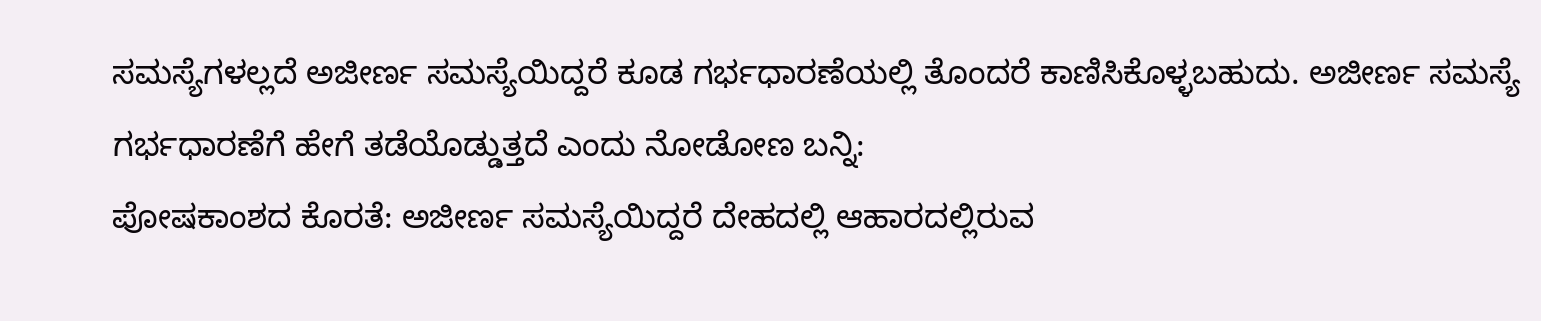ಸಮಸ್ಯೆಗಳಲ್ಲದೆ ಅಜೀರ್ಣ ಸಮಸ್ಯೆಯಿದ್ದರೆ ಕೂಡ ಗರ್ಭಧಾರಣೆಯಲ್ಲಿ ತೊಂದರೆ ಕಾಣಿಸಿಕೊಳ್ಳಬಹುದು. ಅಜೀರ್ಣ ಸಮಸ್ಯೆ ಗರ್ಭಧಾರಣೆಗೆ ಹೇಗೆ ತಡೆಯೊಡ್ಡುತ್ತದೆ ಎಂದು ನೋಡೋಣ ಬನ್ನಿ:
ಪೋಷಕಾಂಶದ ಕೊರತೆ: ಅಜೀರ್ಣ ಸಮಸ್ಯೆಯಿದ್ದರೆ ದೇಹದಲ್ಲಿ ಆಹಾರದಲ್ಲಿರುವ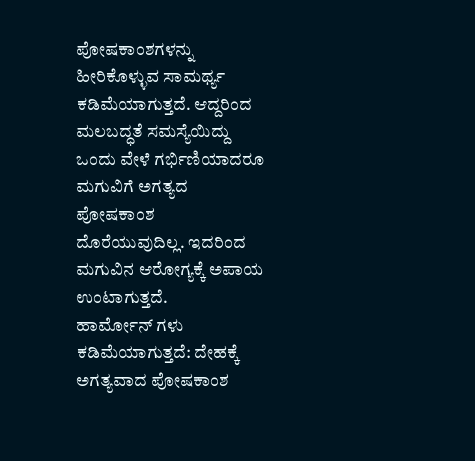ಪೋಷಕಾಂಶಗಳನ್ನು ಹೀರಿಕೊಳ್ಳುವ ಸಾಮರ್ಥ್ಯ ಕಡಿಮೆಯಾಗುತ್ತದೆ. ಆದ್ದರಿಂದ ಮಲಬದ್ಧತೆ ಸಮಸ್ಯೆಯಿದ್ದು ಒಂದು ವೇಳೆ ಗರ್ಭಿಣಿಯಾದರೂ ಮಗುವಿಗೆ ಅಗತ್ಯದ ಪೋಷಕಾಂಶ ದೊರೆಯುವುದಿಲ್ಲ. ಇದರಿಂದ ಮಗುವಿನ ಆರೋಗ್ಯಕ್ಕೆ ಅಪಾಯ ಉಂಟಾಗುತ್ತದೆ.
ಹಾರ್ಮೋನ್ ಗಳು ಕಡಿಮೆಯಾಗುತ್ತದೆ: ದೇಹಕ್ಕೆ ಅಗತ್ಯವಾದ ಪೋಷಕಾಂಶ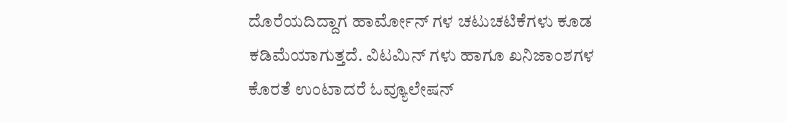ದೊರೆಯದಿದ್ದಾಗ ಹಾರ್ಮೋನ್ ಗಳ ಚಟುಚಟಿಕೆಗಳು ಕೂಡ ಕಡಿಮೆಯಾಗುತ್ತದೆ. ವಿಟಮಿನ್ ಗಳು ಹಾಗೂ ಖನಿಜಾಂಶಗಳ ಕೊರತೆ ಉಂಟಾದರೆ ಓವ್ಯೂಲೇಷನ್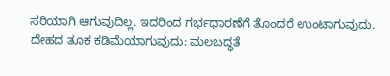ಸರಿಯಾಗಿ ಆಗುವುದಿಲ್ಲ. ಇದರಿಂದ ಗರ್ಭಧಾರಣೆಗೆ ತೊಂದರೆ ಉಂಟಾಗುವುದು.
ದೇಹದ ತೂಕ ಕಡಿಮೆಯಾಗುವುದು: ಮಲಬದ್ಧತೆ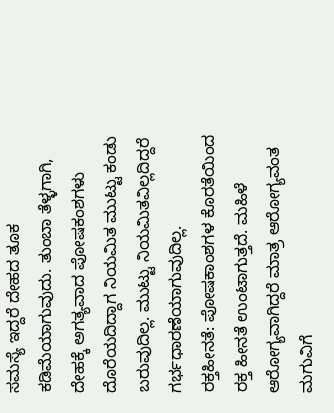ಸಮಸ್ಯೆ ಇದ್ದರೆ ದೇಹದ ತೂಕ ಕಡಿಮೆಯಾಗುವುದು. ತುಂಬಾ ತೆಳ್ಳಗಾಗಿ, ದೇಹಕ್ಕೆ ಅಗತ್ಯವಾದ ಪೋಷಕಂಶಗಳು ದೊರೆಯದಿದ್ದಾಗ ನಿಯಮಿತ ಮುಟ್ಟು ಕಂಡು ಬರುವುದಿಲ್ಲ. ಮುಟ್ಟು ನಿಯಮಿತವಿಲ್ಲದಿದ್ದರೆ ಗರ್ಭಧಾರಣೆಯಾಗುವುದಿಲ್ಲ.
ರಕ್ತಹೀನತೆ: ಪೋಷಕಾಂಶಗಳ ಕೊರತೆಯಿಂದ ರಕ್ತ ಹೀನತೆ ಉಂಟಾಗುತ್ತದೆ. ಮಹಿಳೆ ಆರೋಗ್ಯವಾಗಿದ್ದರೆ ಮಾತ್ರ ಆರೋಗ್ಯವಂತ ಮಗುವಿಗೆ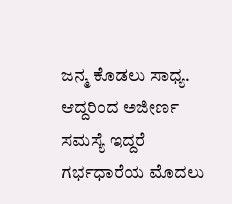ಜನ್ಮ ಕೊಡಲು ಸಾಧ್ಯ.
ಆದ್ದರಿಂದ ಅಜೀರ್ಣ ಸಮಸ್ಯೆ ಇದ್ದರೆ ಗರ್ಭಧಾರೆಯ ಮೊದಲು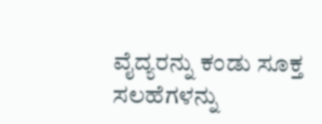ವೈದ್ಯರನ್ನು ಕಂಡು ಸೂಕ್ತ ಸಲಹೆಗಳನ್ನು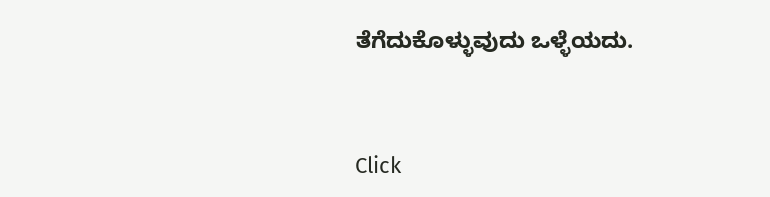ತೆಗೆದುಕೊಳ್ಳುವುದು ಒಳ್ಳೆಯದು.



Click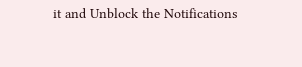it and Unblock the Notifications